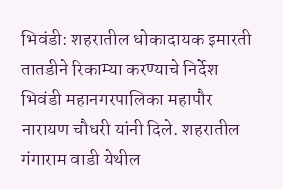भिवंडी: शहरातील धोकादायक इमारती तातडीने रिकाम्या करण्याचे निर्देश भिवंडी महानगरपालिका महापौर नारायण चौधरी यांनी दिले. शहरातील गंगाराम वाडी येथील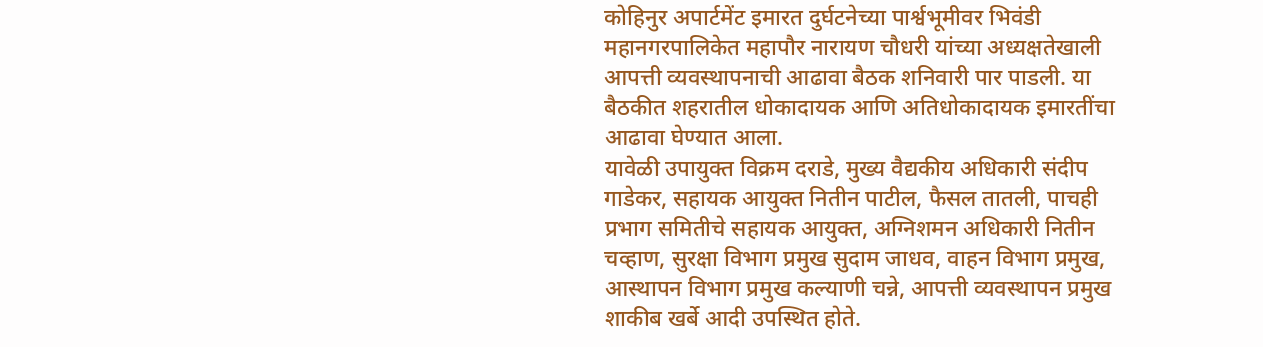कोहिनुर अपार्टमेंट इमारत दुर्घटनेच्या पार्श्वभूमीवर भिवंडी महानगरपालिकेत महापौर नारायण चौधरी यांच्या अध्यक्षतेखाली आपत्ती व्यवस्थापनाची आढावा बैठक शनिवारी पार पाडली. या बैठकीत शहरातील धोकादायक आणि अतिधोकादायक इमारतींचा आढावा घेण्यात आला.
यावेळी उपायुक्त विक्रम दराडे, मुख्य वैद्यकीय अधिकारी संदीप गाडेकर, सहायक आयुक्त नितीन पाटील, फैसल तातली, पाचही प्रभाग समितीचे सहायक आयुक्त, अग्निशमन अधिकारी नितीन चव्हाण, सुरक्षा विभाग प्रमुख सुदाम जाधव, वाहन विभाग प्रमुख, आस्थापन विभाग प्रमुख कल्याणी चन्ने, आपत्ती व्यवस्थापन प्रमुख शाकीब खर्बे आदी उपस्थित होते.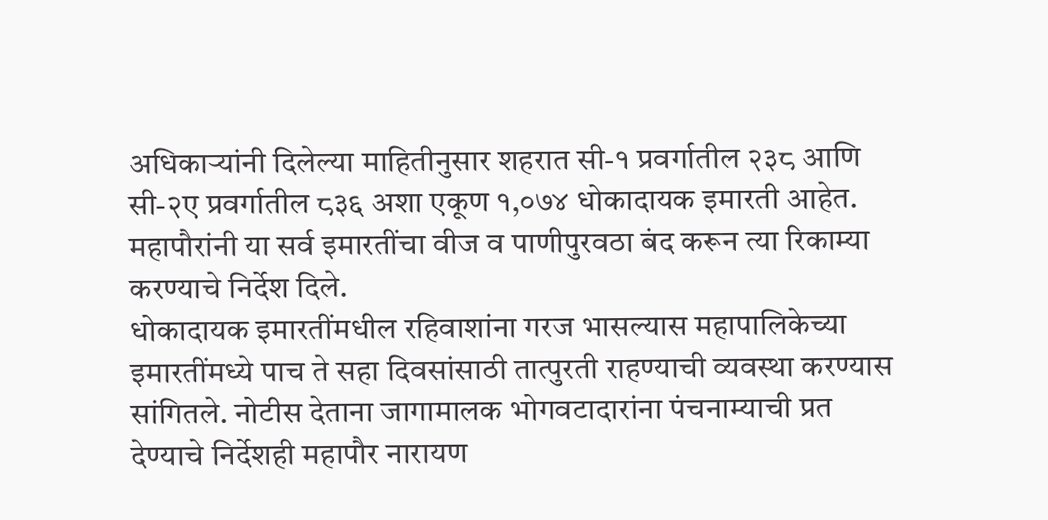अधिकाऱ्यांनी दिलेल्या माहितीनुसार शहरात सी-१ प्रवर्गातील २३८ आणि सी-२ए प्रवर्गातील ८३६ अशा एकूण १,०७४ धोकादायक इमारती आहेत. महापौरांनी या सर्व इमारतींचा वीज व पाणीपुरवठा बंद करून त्या रिकाम्या करण्याचे निर्देश दिले.
धोकादायक इमारतींमधील रहिवाशांना गरज भासल्यास महापालिकेच्या इमारतींमध्ये पाच ते सहा दिवसांसाठी तात्पुरती राहण्याची व्यवस्था करण्यास सांगितले. नोटीस देताना जागामालक भोगवटादारांना पंचनाम्याची प्रत देण्याचे निर्देशही महापौर नारायण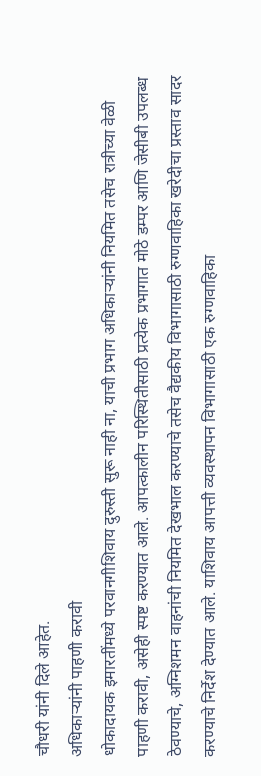चौधरी यांनी दिले आहेत.
अधिकाऱ्यांनी पाहणी करावी
धोकादायक इमारतींमध्ये परवानगीशिवाय दुरुस्ती सुरू नाही ना, याची प्रभाग अधिकाऱ्यांनी नियमित तसेच रात्रीच्या वेळी पाहणी करावी, असेही स्पष्ट करण्यात आले. आपत्कालीन परिस्थितीसाठी प्रत्येक प्रभागात मोठे डम्पर आणि जेसीबी उपलब्ध ठेवण्याचे, अग्निशमन वाहनांची नियमित देखभाल करण्याचे तसेच वैद्यकीय विभागासाठी रुग्णवाहिका खरेदीचा प्रस्ताव सादर करण्याचे निर्देश देण्यात आले. याशिवाय आपत्ती व्यवस्थापन विभागासाठी एक रुग्णवाहिका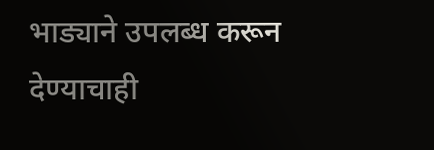भाड्याने उपलब्ध करून देण्याचाही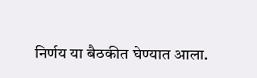निर्णय या बैठकीत घेण्यात आला.